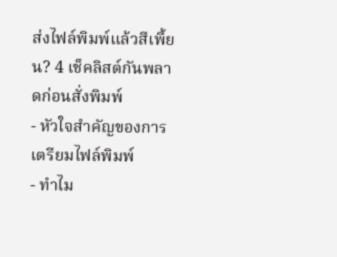ส่งไฟล์พิมพ์แล้วสีเพี้ยน? 4 เช็คลิสต์กันพลาดก่อนสั่งพิมพ์
- หัวใจสำคัญของการเตรียมไฟล์พิมพ์
- ทำไม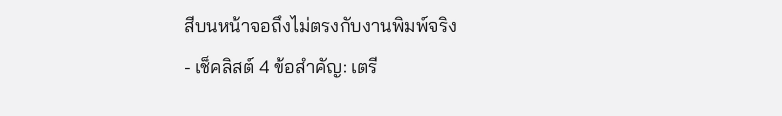สีบนหน้าจอถึงไม่ตรงกับงานพิมพ์จริง
- เช็คลิสต์ 4 ข้อสำคัญ: เตรี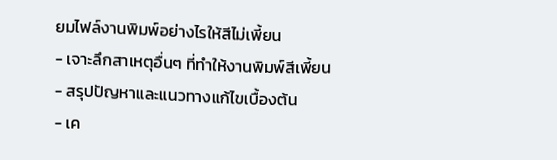ยมไฟล์งานพิมพ์อย่างไรให้สีไม่เพี้ยน
- เจาะลึกสาเหตุอื่นๆ ที่ทำให้งานพิมพ์สีเพี้ยน
- สรุปปัญหาและแนวทางแก้ไขเบื้องต้น
- เค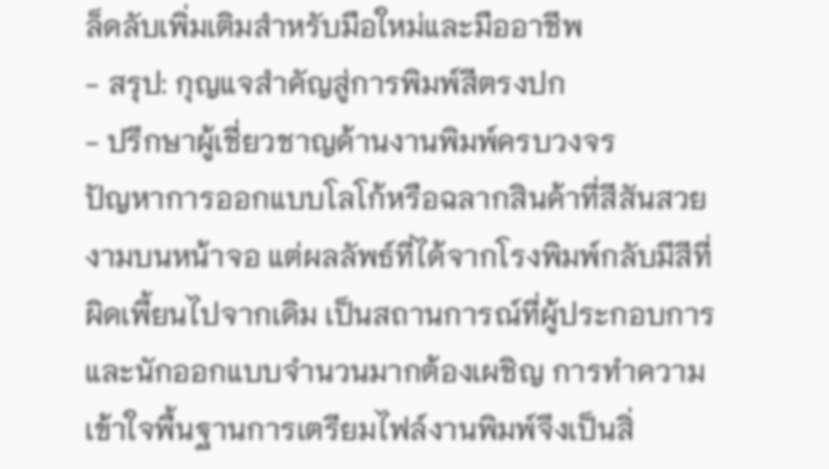ล็ดลับเพิ่มเติมสำหรับมือใหม่และมืออาชีพ
- สรุป: กุญแจสำคัญสู่การพิมพ์สีตรงปก
- ปรึกษาผู้เชี่ยวชาญด้านงานพิมพ์ครบวงจร
ปัญหาการออกแบบโลโก้หรือฉลากสินค้าที่สีสันสวยงามบนหน้าจอ แต่ผลลัพธ์ที่ได้จากโรงพิมพ์กลับมีสีที่ผิดเพี้ยนไปจากเดิม เป็นสถานการณ์ที่ผู้ประกอบการและนักออกแบบจำนวนมากต้องเผชิญ การทำความเข้าใจพื้นฐานการเตรียมไฟล์งานพิมพ์จึงเป็นสิ่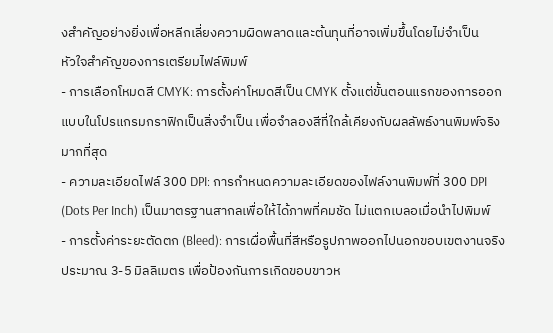งสำคัญอย่างยิ่งเพื่อหลีกเลี่ยงความผิดพลาดและต้นทุนที่อาจเพิ่มขึ้นโดยไม่จำเป็น
หัวใจสำคัญของการเตรียมไฟล์พิมพ์
- การเลือกโหมดสี CMYK: การตั้งค่าโหมดสีเป็น CMYK ตั้งแต่ขั้นตอนแรกของการออกแบบในโปรแกรมกราฟิกเป็นสิ่งจำเป็น เพื่อจำลองสีที่ใกล้เคียงกับผลลัพธ์งานพิมพ์จริงมากที่สุด
- ความละเอียดไฟล์ 300 DPI: การกำหนดความละเอียดของไฟล์งานพิมพ์ที่ 300 DPI (Dots Per Inch) เป็นมาตรฐานสากลเพื่อให้ได้ภาพที่คมชัด ไม่แตกเบลอเมื่อนำไปพิมพ์
- การตั้งค่าระยะตัดตก (Bleed): การเผื่อพื้นที่สีหรือรูปภาพออกไปนอกขอบเขตงานจริงประมาณ 3-5 มิลลิเมตร เพื่อป้องกันการเกิดขอบขาวห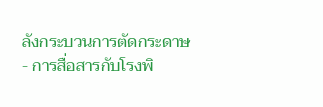ลังกระบวนการตัดกระดาษ
- การสื่อสารกับโรงพิ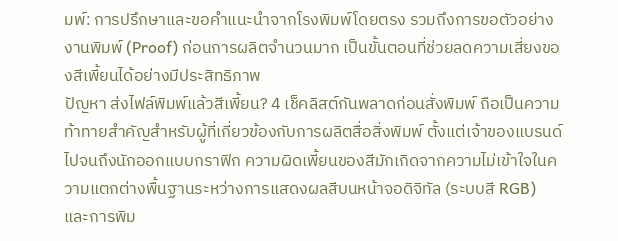มพ์: การปรึกษาและขอคำแนะนำจากโรงพิมพ์โดยตรง รวมถึงการขอตัวอย่างงานพิมพ์ (Proof) ก่อนการผลิตจำนวนมาก เป็นขั้นตอนที่ช่วยลดความเสี่ยงของสีเพี้ยนได้อย่างมีประสิทธิภาพ
ปัญหา ส่งไฟล์พิมพ์แล้วสีเพี้ยน? 4 เช็คลิสต์กันพลาดก่อนสั่งพิมพ์ ถือเป็นความท้าทายสำคัญสำหรับผู้ที่เกี่ยวข้องกับการผลิตสื่อสิ่งพิมพ์ ตั้งแต่เจ้าของแบรนด์ไปจนถึงนักออกแบบกราฟิก ความผิดเพี้ยนของสีมักเกิดจากความไม่เข้าใจในความแตกต่างพื้นฐานระหว่างการแสดงผลสีบนหน้าจอดิจิทัล (ระบบสี RGB) และการพิม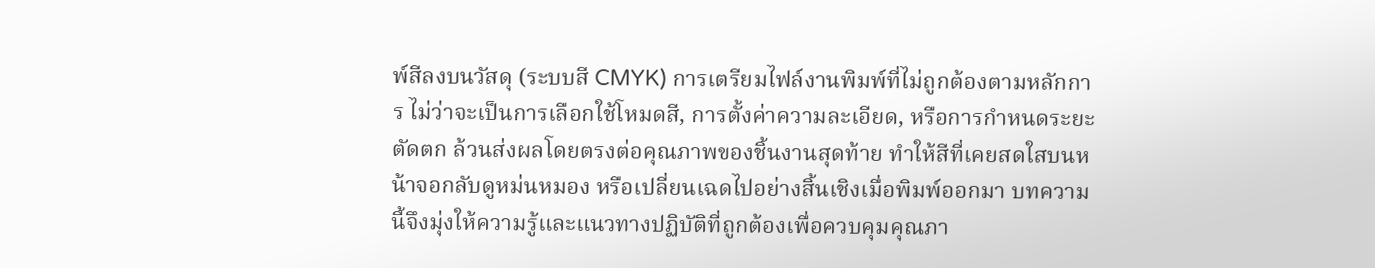พ์สีลงบนวัสดุ (ระบบสี CMYK) การเตรียมไฟล์งานพิมพ์ที่ไม่ถูกต้องตามหลักการ ไม่ว่าจะเป็นการเลือกใช้โหมดสี, การตั้งค่าความละเอียด, หรือการกำหนดระยะตัดตก ล้วนส่งผลโดยตรงต่อคุณภาพของชิ้นงานสุดท้าย ทำให้สีที่เคยสดใสบนหน้าจอกลับดูหม่นหมอง หรือเปลี่ยนเฉดไปอย่างสิ้นเชิงเมื่อพิมพ์ออกมา บทความนี้จึงมุ่งให้ความรู้และแนวทางปฏิบัติที่ถูกต้องเพื่อควบคุมคุณภา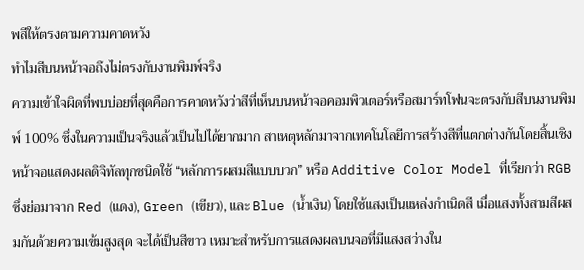พสีให้ตรงตามความคาดหวัง
ทำไมสีบนหน้าจอถึงไม่ตรงกับงานพิมพ์จริง
ความเข้าใจผิดที่พบบ่อยที่สุดคือการคาดหวังว่าสีที่เห็นบนหน้าจอคอมพิวเตอร์หรือสมาร์ทโฟนจะตรงกับสีบนงานพิมพ์ 100% ซึ่งในความเป็นจริงแล้วเป็นไปได้ยากมาก สาเหตุหลักมาจากเทคโนโลยีการสร้างสีที่แตกต่างกันโดยสิ้นเชิง หน้าจอแสดงผลดิจิทัลทุกชนิดใช้ “หลักการผสมสีแบบบวก” หรือ Additive Color Model ที่เรียกว่า RGB ซึ่งย่อมาจาก Red (แดง), Green (เขียว), และ Blue (น้ำเงิน) โดยใช้แสงเป็นแหล่งกำเนิดสี เมื่อแสงทั้งสามสีผสมกันด้วยความเข้มสูงสุด จะได้เป็นสีขาว เหมาะสำหรับการแสดงผลบนจอที่มีแสงสว่างใน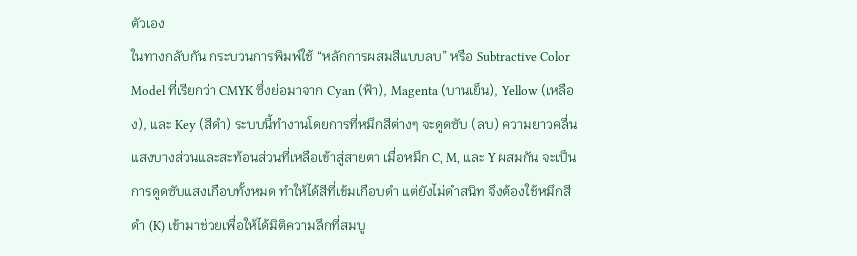ตัวเอง
ในทางกลับกัน กระบวนการพิมพ์ใช้ “หลักการผสมสีแบบลบ” หรือ Subtractive Color Model ที่เรียกว่า CMYK ซึ่งย่อมาจาก Cyan (ฟ้า), Magenta (บานเย็น), Yellow (เหลือง), และ Key (สีดำ) ระบบนี้ทำงานโดยการที่หมึกสีต่างๆ จะดูดซับ (ลบ) ความยาวคลื่นแสงบางส่วนและสะท้อนส่วนที่เหลือเข้าสู่สายตา เมื่อหมึก C, M, และ Y ผสมกัน จะเป็นการดูดซับแสงเกือบทั้งหมด ทำให้ได้สีที่เข้มเกือบดำ แต่ยังไม่ดำสนิท จึงต้องใช้หมึกสีดำ (K) เข้ามาช่วยเพื่อให้ได้มิติความลึกที่สมบู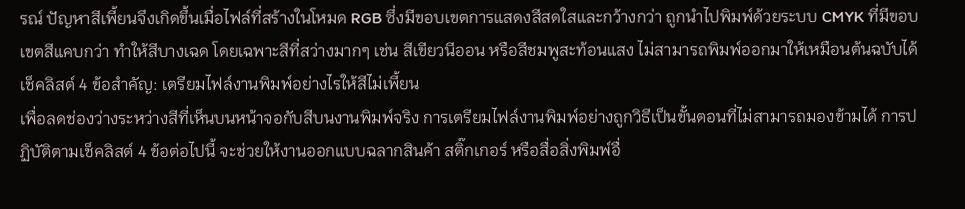รณ์ ปัญหาสีเพี้ยนจึงเกิดขึ้นเมื่อไฟล์ที่สร้างในโหมด RGB ซึ่งมีขอบเขตการแสดงสีสดใสและกว้างกว่า ถูกนำไปพิมพ์ด้วยระบบ CMYK ที่มีขอบเขตสีแคบกว่า ทำให้สีบางเฉด โดยเฉพาะสีที่สว่างมากๆ เช่น สีเขียวนีออน หรือสีชมพูสะท้อนแสง ไม่สามารถพิมพ์ออกมาให้เหมือนต้นฉบับได้
เช็คลิสต์ 4 ข้อสำคัญ: เตรียมไฟล์งานพิมพ์อย่างไรให้สีไม่เพี้ยน
เพื่อลดช่องว่างระหว่างสีที่เห็นบนหน้าจอกับสีบนงานพิมพ์จริง การเตรียมไฟล์งานพิมพ์อย่างถูกวิธีเป็นขั้นตอนที่ไม่สามารถมองข้ามได้ การปฏิบัติตามเช็คลิสต์ 4 ข้อต่อไปนี้ จะช่วยให้งานออกแบบฉลากสินค้า สติ๊กเกอร์ หรือสื่อสิ่งพิมพ์อื่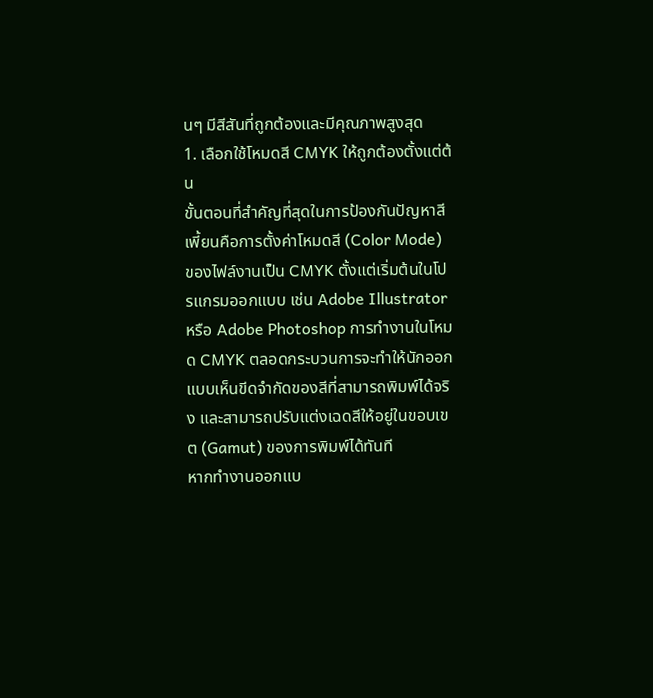นๆ มีสีสันที่ถูกต้องและมีคุณภาพสูงสุด
1. เลือกใช้โหมดสี CMYK ให้ถูกต้องตั้งแต่ต้น
ขั้นตอนที่สำคัญที่สุดในการป้องกันปัญหาสีเพี้ยนคือการตั้งค่าโหมดสี (Color Mode) ของไฟล์งานเป็น CMYK ตั้งแต่เริ่มต้นในโปรแกรมออกแบบ เช่น Adobe Illustrator หรือ Adobe Photoshop การทำงานในโหมด CMYK ตลอดกระบวนการจะทำให้นักออกแบบเห็นขีดจำกัดของสีที่สามารถพิมพ์ได้จริง และสามารถปรับแต่งเฉดสีให้อยู่ในขอบเขต (Gamut) ของการพิมพ์ได้ทันที
หากทำงานออกแบ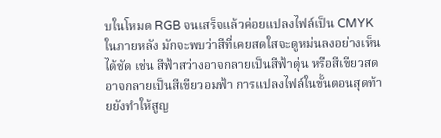บในโหมด RGB จนเสร็จแล้วค่อยแปลงไฟล์เป็น CMYK ในภายหลัง มักจะพบว่าสีที่เคยสดใสจะดูหม่นลงอย่างเห็นได้ชัด เช่น สีฟ้าสว่างอาจกลายเป็นสีฟ้าตุ่น หรือสีเขียวสดอาจกลายเป็นสีเขียวอมฟ้า การแปลงไฟล์ในขั้นตอนสุดท้ายยังทำให้สูญ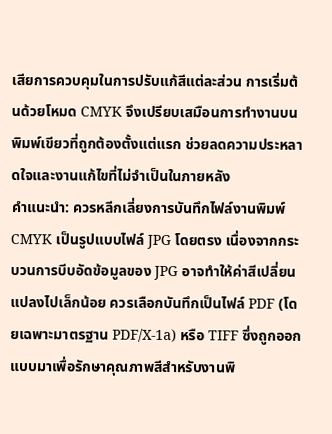เสียการควบคุมในการปรับแก้สีแต่ละส่วน การเริ่มต้นด้วยโหมด CMYK จึงเปรียบเสมือนการทำงานบนพิมพ์เขียวที่ถูกต้องตั้งแต่แรก ช่วยลดความประหลาดใจและงานแก้ไขที่ไม่จำเป็นในภายหลัง
คำแนะนำ: ควรหลีกเลี่ยงการบันทึกไฟล์งานพิมพ์ CMYK เป็นรูปแบบไฟล์ JPG โดยตรง เนื่องจากกระบวนการบีบอัดข้อมูลของ JPG อาจทำให้ค่าสีเปลี่ยนแปลงไปเล็กน้อย ควรเลือกบันทึกเป็นไฟล์ PDF (โดยเฉพาะมาตรฐาน PDF/X-1a) หรือ TIFF ซึ่งถูกออกแบบมาเพื่อรักษาคุณภาพสีสำหรับงานพิ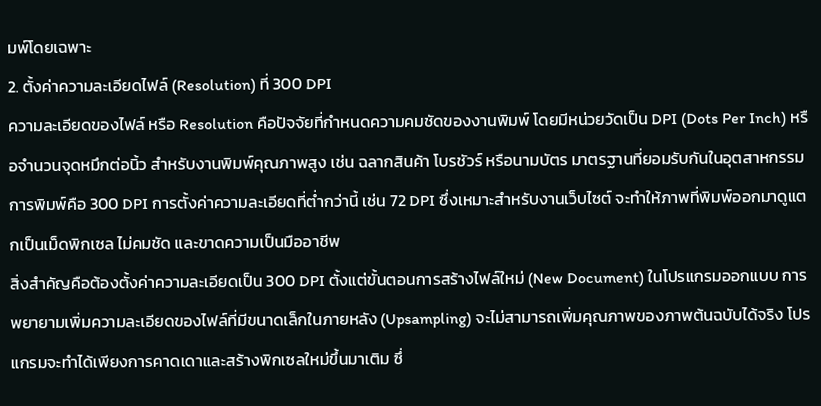มพ์โดยเฉพาะ
2. ตั้งค่าความละเอียดไฟล์ (Resolution) ที่ 300 DPI
ความละเอียดของไฟล์ หรือ Resolution คือปัจจัยที่กำหนดความคมชัดของงานพิมพ์ โดยมีหน่วยวัดเป็น DPI (Dots Per Inch) หรือจำนวนจุดหมึกต่อนิ้ว สำหรับงานพิมพ์คุณภาพสูง เช่น ฉลากสินค้า โบรชัวร์ หรือนามบัตร มาตรฐานที่ยอมรับกันในอุตสาหกรรมการพิมพ์คือ 300 DPI การตั้งค่าความละเอียดที่ต่ำกว่านี้ เช่น 72 DPI ซึ่งเหมาะสำหรับงานเว็บไซต์ จะทำให้ภาพที่พิมพ์ออกมาดูแตกเป็นเม็ดพิกเซล ไม่คมชัด และขาดความเป็นมืออาชีพ
สิ่งสำคัญคือต้องตั้งค่าความละเอียดเป็น 300 DPI ตั้งแต่ขั้นตอนการสร้างไฟล์ใหม่ (New Document) ในโปรแกรมออกแบบ การพยายามเพิ่มความละเอียดของไฟล์ที่มีขนาดเล็กในภายหลัง (Upsampling) จะไม่สามารถเพิ่มคุณภาพของภาพต้นฉบับได้จริง โปรแกรมจะทำได้เพียงการคาดเดาและสร้างพิกเซลใหม่ขึ้นมาเติม ซึ่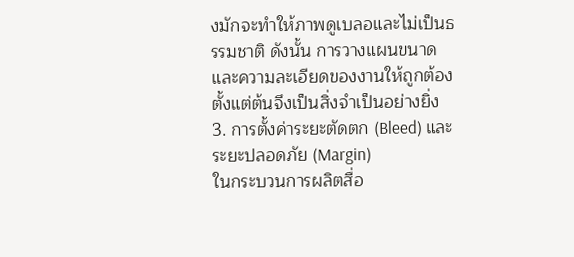งมักจะทำให้ภาพดูเบลอและไม่เป็นธรรมชาติ ดังนั้น การวางแผนขนาดและความละเอียดของงานให้ถูกต้องตั้งแต่ต้นจึงเป็นสิ่งจำเป็นอย่างยิ่ง
3. การตั้งค่าระยะตัดตก (Bleed) และระยะปลอดภัย (Margin)
ในกระบวนการผลิตสื่อ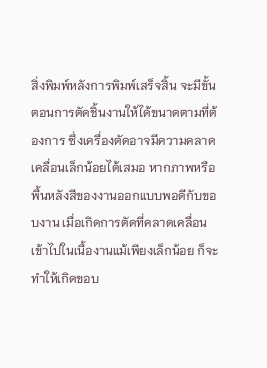สิ่งพิมพ์หลังการพิมพ์เสร็จสิ้น จะมีขั้นตอนการตัดชิ้นงานให้ได้ขนาดตามที่ต้องการ ซึ่งเครื่องตัดอาจมีความคลาดเคลื่อนเล็กน้อยได้เสมอ หากภาพหรือพื้นหลังสีของงานออกแบบพอดีกับขอบงาน เมื่อเกิดการตัดที่คลาดเคลื่อนเข้าไปในเนื้องานแม้เพียงเล็กน้อย ก็จะทำให้เกิดขอบ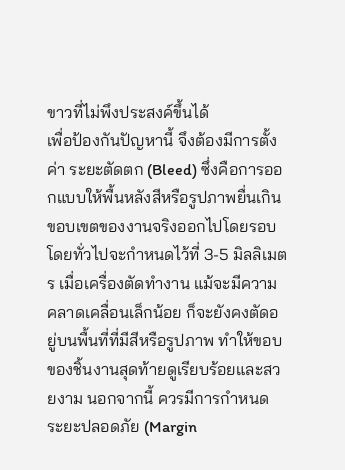ขาวที่ไม่พึงประสงค์ขึ้นได้
เพื่อป้องกันปัญหานี้ จึงต้องมีการตั้งค่า ระยะตัดตก (Bleed) ซึ่งคือการออกแบบให้พื้นหลังสีหรือรูปภาพยื่นเกินขอบเขตของงานจริงออกไปโดยรอบ โดยทั่วไปจะกำหนดไว้ที่ 3-5 มิลลิเมตร เมื่อเครื่องตัดทำงาน แม้จะมีความคลาดเคลื่อนเล็กน้อย ก็จะยังคงตัดอยู่บนพื้นที่ที่มีสีหรือรูปภาพ ทำให้ขอบของชิ้นงานสุดท้ายดูเรียบร้อยและสวยงาม นอกจากนี้ ควรมีการกำหนด ระยะปลอดภัย (Margin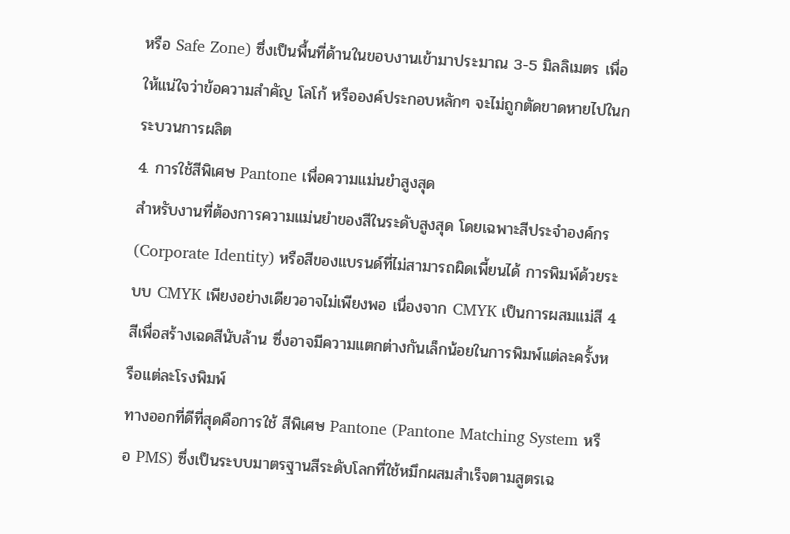หรือ Safe Zone) ซึ่งเป็นพื้นที่ด้านในขอบงานเข้ามาประมาณ 3-5 มิลลิเมตร เพื่อให้แน่ใจว่าข้อความสำคัญ โลโก้ หรือองค์ประกอบหลักๆ จะไม่ถูกตัดขาดหายไปในกระบวนการผลิต
4. การใช้สีพิเศษ Pantone เพื่อความแม่นยำสูงสุด
สำหรับงานที่ต้องการความแม่นยำของสีในระดับสูงสุด โดยเฉพาะสีประจำองค์กร (Corporate Identity) หรือสีของแบรนด์ที่ไม่สามารถผิดเพี้ยนได้ การพิมพ์ด้วยระบบ CMYK เพียงอย่างเดียวอาจไม่เพียงพอ เนื่องจาก CMYK เป็นการผสมแม่สี 4 สีเพื่อสร้างเฉดสีนับล้าน ซึ่งอาจมีความแตกต่างกันเล็กน้อยในการพิมพ์แต่ละครั้งหรือแต่ละโรงพิมพ์
ทางออกที่ดีที่สุดคือการใช้ สีพิเศษ Pantone (Pantone Matching System หรือ PMS) ซึ่งเป็นระบบมาตรฐานสีระดับโลกที่ใช้หมึกผสมสำเร็จตามสูตรเฉ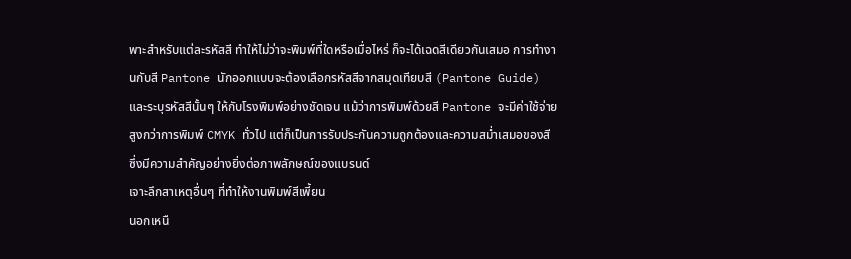พาะสำหรับแต่ละรหัสสี ทำให้ไม่ว่าจะพิมพ์ที่ใดหรือเมื่อไหร่ ก็จะได้เฉดสีเดียวกันเสมอ การทำงานกับสี Pantone นักออกแบบจะต้องเลือกรหัสสีจากสมุดเทียบสี (Pantone Guide) และระบุรหัสสีนั้นๆ ให้กับโรงพิมพ์อย่างชัดเจน แม้ว่าการพิมพ์ด้วยสี Pantone จะมีค่าใช้จ่ายสูงกว่าการพิมพ์ CMYK ทั่วไป แต่ก็เป็นการรับประกันความถูกต้องและความสม่ำเสมอของสี ซึ่งมีความสำคัญอย่างยิ่งต่อภาพลักษณ์ของแบรนด์
เจาะลึกสาเหตุอื่นๆ ที่ทำให้งานพิมพ์สีเพี้ยน
นอกเหนื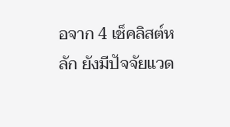อจาก 4 เช็คลิสต์หลัก ยังมีปัจจัยแวด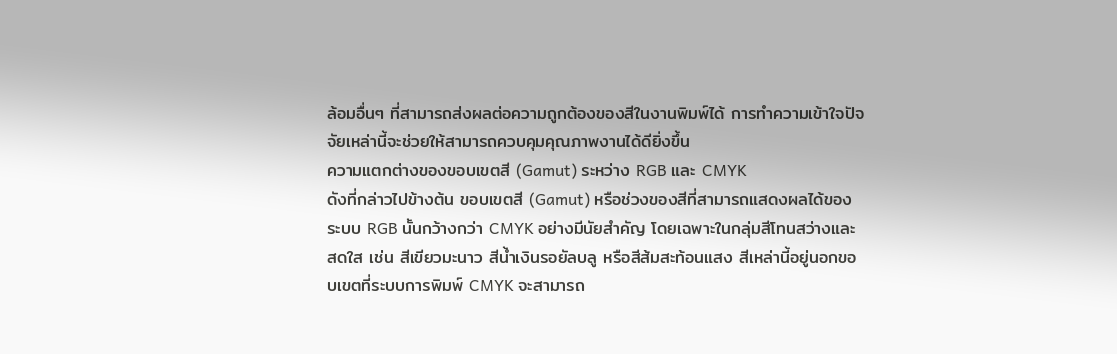ล้อมอื่นๆ ที่สามารถส่งผลต่อความถูกต้องของสีในงานพิมพ์ได้ การทำความเข้าใจปัจจัยเหล่านี้จะช่วยให้สามารถควบคุมคุณภาพงานได้ดียิ่งขึ้น
ความแตกต่างของขอบเขตสี (Gamut) ระหว่าง RGB และ CMYK
ดังที่กล่าวไปข้างต้น ขอบเขตสี (Gamut) หรือช่วงของสีที่สามารถแสดงผลได้ของระบบ RGB นั้นกว้างกว่า CMYK อย่างมีนัยสำคัญ โดยเฉพาะในกลุ่มสีโทนสว่างและสดใส เช่น สีเขียวมะนาว สีน้ำเงินรอยัลบลู หรือสีส้มสะท้อนแสง สีเหล่านี้อยู่นอกขอบเขตที่ระบบการพิมพ์ CMYK จะสามารถ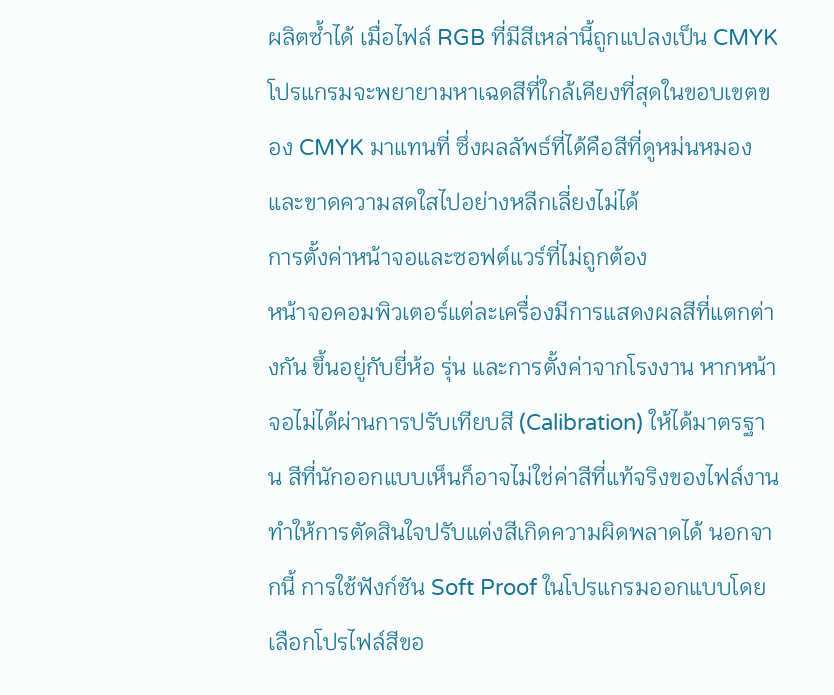ผลิตซ้ำได้ เมื่อไฟล์ RGB ที่มีสีเหล่านี้ถูกแปลงเป็น CMYK โปรแกรมจะพยายามหาเฉดสีที่ใกล้เคียงที่สุดในขอบเขตของ CMYK มาแทนที่ ซึ่งผลลัพธ์ที่ได้คือสีที่ดูหม่นหมองและขาดความสดใสไปอย่างหลีกเลี่ยงไม่ได้
การตั้งค่าหน้าจอและซอฟต์แวร์ที่ไม่ถูกต้อง
หน้าจอคอมพิวเตอร์แต่ละเครื่องมีการแสดงผลสีที่แตกต่างกัน ขึ้นอยู่กับยี่ห้อ รุ่น และการตั้งค่าจากโรงงาน หากหน้าจอไม่ได้ผ่านการปรับเทียบสี (Calibration) ให้ได้มาตรฐาน สีที่นักออกแบบเห็นก็อาจไม่ใช่ค่าสีที่แท้จริงของไฟล์งาน ทำให้การตัดสินใจปรับแต่งสีเกิดความผิดพลาดได้ นอกจากนี้ การใช้ฟังก์ชัน Soft Proof ในโปรแกรมออกแบบโดยเลือกโปรไฟล์สีขอ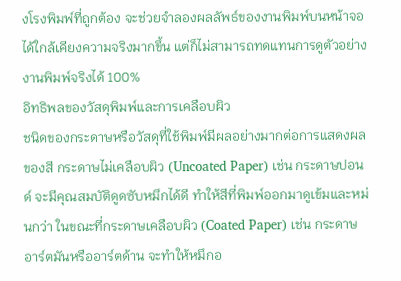งโรงพิมพ์ที่ถูกต้อง จะช่วยจำลองผลลัพธ์ของงานพิมพ์บนหน้าจอได้ใกล้เคียงความจริงมากขึ้น แต่ก็ไม่สามารถทดแทนการดูตัวอย่างงานพิมพ์จริงได้ 100%
อิทธิพลของวัสดุพิมพ์และการเคลือบผิว
ชนิดของกระดาษหรือวัสดุที่ใช้พิมพ์มีผลอย่างมากต่อการแสดงผลของสี กระดาษไม่เคลือบผิว (Uncoated Paper) เช่น กระดาษปอนด์ จะมีคุณสมบัติดูดซับหมึกได้ดี ทำให้สีที่พิมพ์ออกมาดูเข้มและหม่นกว่า ในขณะที่กระดาษเคลือบผิว (Coated Paper) เช่น กระดาษอาร์ตมันหรืออาร์ตด้าน จะทำให้หมึกอ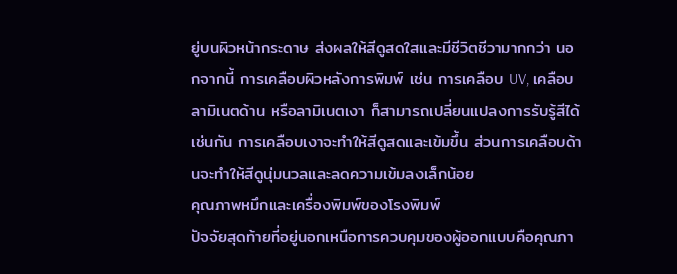ยู่บนผิวหน้ากระดาษ ส่งผลให้สีดูสดใสและมีชีวิตชีวามากกว่า นอกจากนี้ การเคลือบผิวหลังการพิมพ์ เช่น การเคลือบ UV, เคลือบลามิเนตด้าน หรือลามิเนตเงา ก็สามารถเปลี่ยนแปลงการรับรู้สีได้เช่นกัน การเคลือบเงาจะทำให้สีดูสดและเข้มขึ้น ส่วนการเคลือบด้านจะทำให้สีดูนุ่มนวลและลดความเข้มลงเล็กน้อย
คุณภาพหมึกและเครื่องพิมพ์ของโรงพิมพ์
ปัจจัยสุดท้ายที่อยู่นอกเหนือการควบคุมของผู้ออกแบบคือคุณภา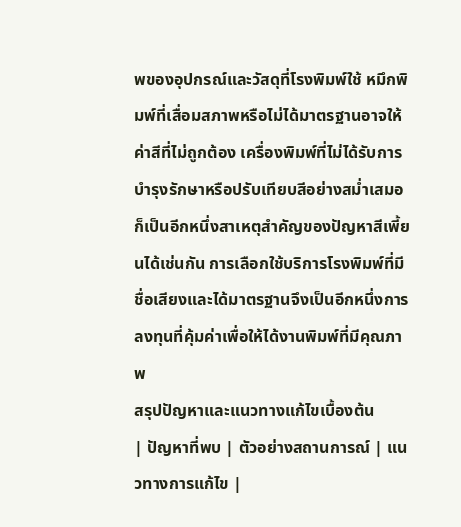พของอุปกรณ์และวัสดุที่โรงพิมพ์ใช้ หมึกพิมพ์ที่เสื่อมสภาพหรือไม่ได้มาตรฐานอาจให้ค่าสีที่ไม่ถูกต้อง เครื่องพิมพ์ที่ไม่ได้รับการบำรุงรักษาหรือปรับเทียบสีอย่างสม่ำเสมอก็เป็นอีกหนึ่งสาเหตุสำคัญของปัญหาสีเพี้ยนได้เช่นกัน การเลือกใช้บริการโรงพิมพ์ที่มีชื่อเสียงและได้มาตรฐานจึงเป็นอีกหนึ่งการลงทุนที่คุ้มค่าเพื่อให้ได้งานพิมพ์ที่มีคุณภาพ
สรุปปัญหาและแนวทางแก้ไขเบื้องต้น
| ปัญหาที่พบ | ตัวอย่างสถานการณ์ | แนวทางการแก้ไข |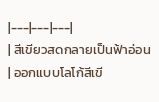|---|---|---|
| สีเขียวสดกลายเป็นฟ้าอ่อน | ออกแบบโลโก้สีเขี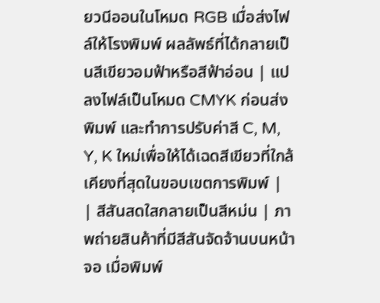ยวนีออนในโหมด RGB เมื่อส่งไฟล์ให้โรงพิมพ์ ผลลัพธ์ที่ได้กลายเป็นสีเขียวอมฟ้าหรือสีฟ้าอ่อน | แปลงไฟล์เป็นโหมด CMYK ก่อนส่งพิมพ์ และทำการปรับค่าสี C, M, Y, K ใหม่เพื่อให้ได้เฉดสีเขียวที่ใกล้เคียงที่สุดในขอบเขตการพิมพ์ |
| สีสันสดใสกลายเป็นสีหม่น | ภาพถ่ายสินค้าที่มีสีสันจัดจ้านบนหน้าจอ เมื่อพิมพ์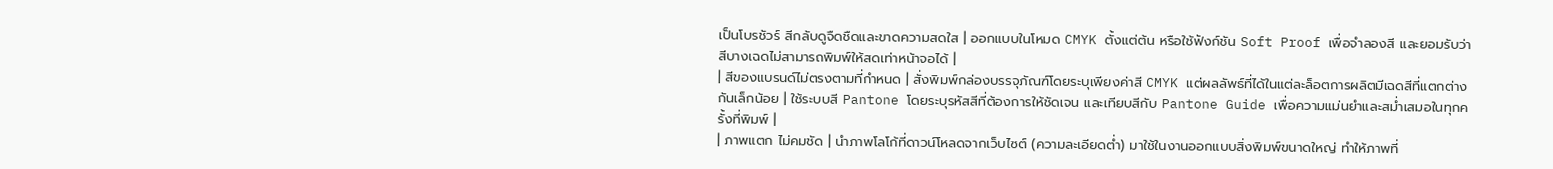เป็นโบรชัวร์ สีกลับดูจืดชืดและขาดความสดใส | ออกแบบในโหมด CMYK ตั้งแต่ต้น หรือใช้ฟังก์ชัน Soft Proof เพื่อจำลองสี และยอมรับว่าสีบางเฉดไม่สามารถพิมพ์ให้สดเท่าหน้าจอได้ |
| สีของแบรนด์ไม่ตรงตามที่กำหนด | สั่งพิมพ์กล่องบรรจุภัณฑ์โดยระบุเพียงค่าสี CMYK แต่ผลลัพธ์ที่ได้ในแต่ละล็อตการผลิตมีเฉดสีที่แตกต่างกันเล็กน้อย | ใช้ระบบสี Pantone โดยระบุรหัสสีที่ต้องการให้ชัดเจน และเทียบสีกับ Pantone Guide เพื่อความแม่นยำและสม่ำเสมอในทุกครั้งที่พิมพ์ |
| ภาพแตก ไม่คมชัด | นำภาพโลโก้ที่ดาวน์โหลดจากเว็บไซต์ (ความละเอียดต่ำ) มาใช้ในงานออกแบบสิ่งพิมพ์ขนาดใหญ่ ทำให้ภาพที่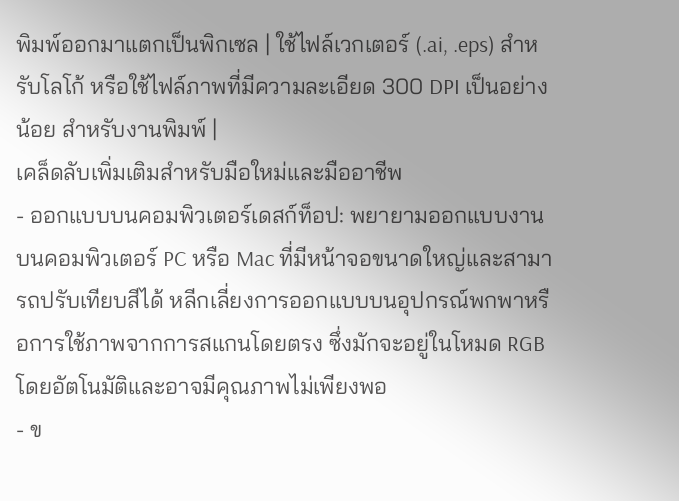พิมพ์ออกมาแตกเป็นพิกเซล | ใช้ไฟล์เวกเตอร์ (.ai, .eps) สำหรับโลโก้ หรือใช้ไฟล์ภาพที่มีความละเอียด 300 DPI เป็นอย่างน้อย สำหรับงานพิมพ์ |
เคล็ดลับเพิ่มเติมสำหรับมือใหม่และมืออาชีพ
- ออกแบบบนคอมพิวเตอร์เดสก์ท็อป: พยายามออกแบบงานบนคอมพิวเตอร์ PC หรือ Mac ที่มีหน้าจอขนาดใหญ่และสามารถปรับเทียบสีได้ หลีกเลี่ยงการออกแบบบนอุปกรณ์พกพาหรือการใช้ภาพจากการสแกนโดยตรง ซึ่งมักจะอยู่ในโหมด RGB โดยอัตโนมัติและอาจมีคุณภาพไม่เพียงพอ
- ข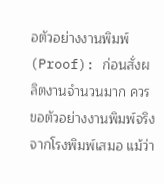อตัวอย่างงานพิมพ์ (Proof): ก่อนสั่งผลิตงานจำนวนมาก ควรขอตัวอย่างงานพิมพ์จริงจากโรงพิมพ์เสมอ แม้ว่า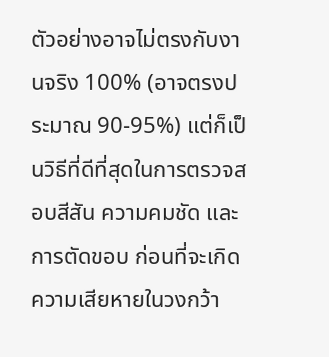ตัวอย่างอาจไม่ตรงกับงานจริง 100% (อาจตรงประมาณ 90-95%) แต่ก็เป็นวิธีที่ดีที่สุดในการตรวจสอบสีสัน ความคมชัด และการตัดขอบ ก่อนที่จะเกิดความเสียหายในวงกว้า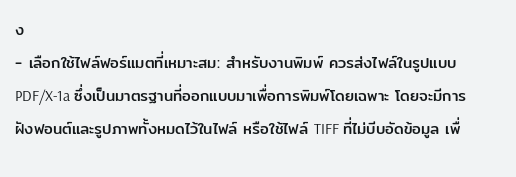ง
- เลือกใช้ไฟล์ฟอร์แมตที่เหมาะสม: สำหรับงานพิมพ์ ควรส่งไฟล์ในรูปแบบ PDF/X-1a ซึ่งเป็นมาตรฐานที่ออกแบบมาเพื่อการพิมพ์โดยเฉพาะ โดยจะมีการฝังฟอนต์และรูปภาพทั้งหมดไว้ในไฟล์ หรือใช้ไฟล์ TIFF ที่ไม่บีบอัดข้อมูล เพื่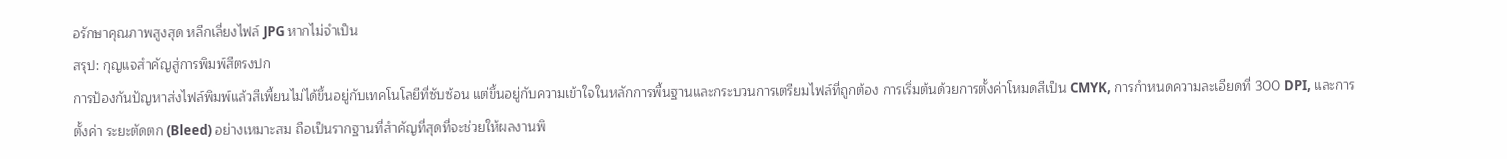อรักษาคุณภาพสูงสุด หลีกเลี่ยงไฟล์ JPG หากไม่จำเป็น
สรุป: กุญแจสำคัญสู่การพิมพ์สีตรงปก
การป้องกันปัญหาส่งไฟล์พิมพ์แล้วสีเพี้ยนไม่ได้ขึ้นอยู่กับเทคโนโลยีที่ซับซ้อน แต่ขึ้นอยู่กับความเข้าใจในหลักการพื้นฐานและกระบวนการเตรียมไฟล์ที่ถูกต้อง การเริ่มต้นด้วยการตั้งค่าโหมดสีเป็น CMYK, การกำหนดความละเอียดที่ 300 DPI, และการตั้งค่า ระยะตัดตก (Bleed) อย่างเหมาะสม ถือเป็นรากฐานที่สำคัญที่สุดที่จะช่วยให้ผลงานพิ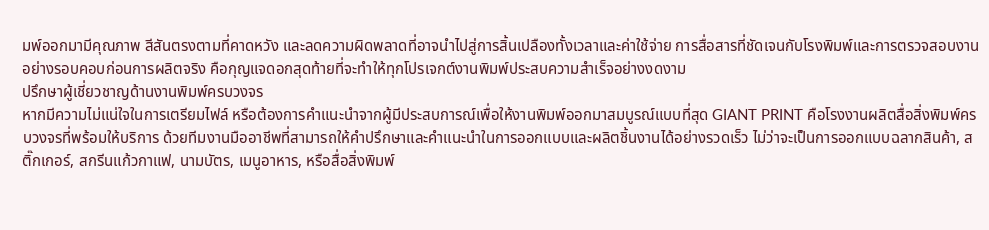มพ์ออกมามีคุณภาพ สีสันตรงตามที่คาดหวัง และลดความผิดพลาดที่อาจนำไปสู่การสิ้นเปลืองทั้งเวลาและค่าใช้จ่าย การสื่อสารที่ชัดเจนกับโรงพิมพ์และการตรวจสอบงานอย่างรอบคอบก่อนการผลิตจริง คือกุญแจดอกสุดท้ายที่จะทำให้ทุกโปรเจกต์งานพิมพ์ประสบความสำเร็จอย่างงดงาม
ปรึกษาผู้เชี่ยวชาญด้านงานพิมพ์ครบวงจร
หากมีความไม่แน่ใจในการเตรียมไฟล์ หรือต้องการคำแนะนำจากผู้มีประสบการณ์เพื่อให้งานพิมพ์ออกมาสมบูรณ์แบบที่สุด GIANT PRINT คือโรงงานผลิตสื่อสิ่งพิมพ์ครบวงจรที่พร้อมให้บริการ ด้วยทีมงานมืออาชีพที่สามารถให้คำปรึกษาและคำแนะนำในการออกแบบและผลิตชิ้นงานได้อย่างรวดเร็ว ไม่ว่าจะเป็นการออกแบบฉลากสินค้า, สติ๊กเกอร์, สกรีนแก้วกาแฟ, นามบัตร, เมนูอาหาร, หรือสื่อสิ่งพิมพ์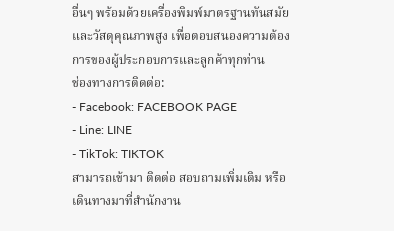อื่นๆ พร้อมด้วยเครื่องพิมพ์มาตรฐานทันสมัยและวัสดุคุณภาพสูง เพื่อตอบสนองความต้องการของผู้ประกอบการและลูกค้าทุกท่าน
ช่องทางการติดต่อ:
- Facebook: FACEBOOK PAGE
- Line: LINE
- TikTok: TIKTOK
สามารถเข้ามา ติดต่อ สอบถามเพิ่มเติม หรือเดินทางมาที่สำนักงาน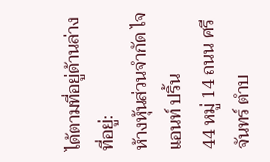ได้ตามที่อยู่ด้านล่าง
ที่อยู่:
ห้างหุ้นส่วนจำกัด ไจแอนท์ ปริ้น
44 หมู่ 14 ถนน ศรีจันทร์ ตำบ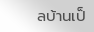ลบ้านเป็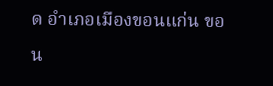ด อำเภอเมืองขอนแก่น ขอน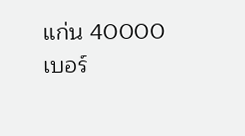แก่น 40000
เบอร์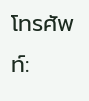โทรศัพท์: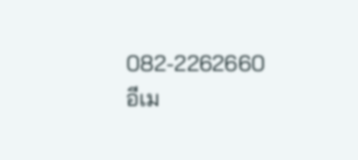082-2262660
อีเม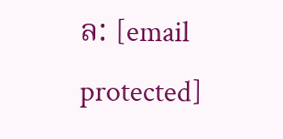ล: [email protected]